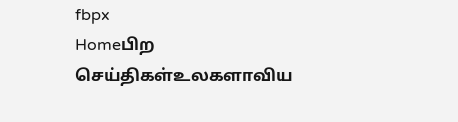fbpx
Homeபிற செய்திகள்உலகளாவிய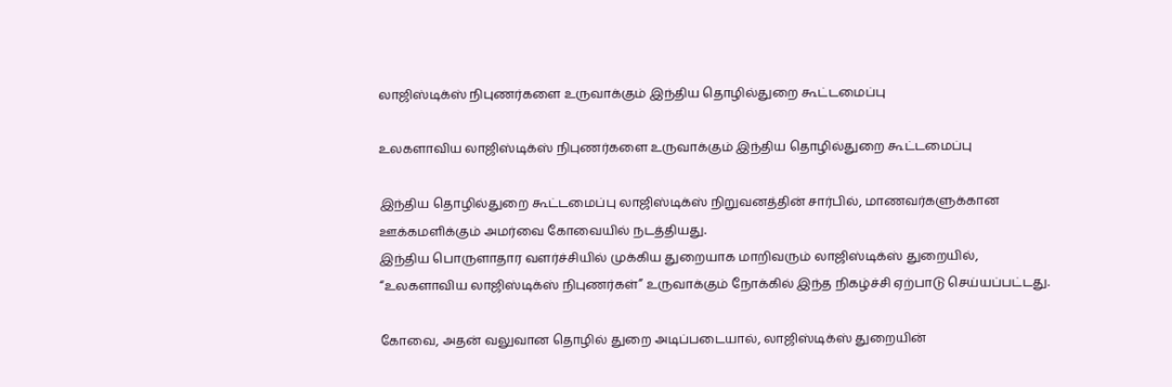லாஜிஸ்டிக்ஸ் நிபுணர்களை உருவாக்கும் இந்திய தொழில்துறை கூட்டமைப்பு

உலகளாவிய லாஜிஸ்டிக்ஸ் நிபுணர்களை உருவாக்கும் இந்திய தொழில்துறை கூட்டமைப்பு

இந்திய தொழில்துறை கூட்டமைப்பு லாஜிஸ்டிக்ஸ் நிறுவனத்தின் சார்பில், மாணவர்களுக்கான ஊக்கமளிக்கும் அமர்வை கோவையில் நடத்தியது.
இந்திய பொருளாதார வளர்ச்சியில் முக்கிய துறையாக மாறிவரும் லாஜிஸ்டிக்ஸ் துறையில், “உலகளாவிய லாஜிஸ்டிக்ஸ் நிபுணர்கள்” உருவாக்கும் நோக்கில் இந்த நிகழ்ச்சி ஏற்பாடு செய்யப்பட்டது.

கோவை, அதன் வலுவான தொழில் துறை அடிப்படையால், லாஜிஸ்டிக்ஸ் துறையின்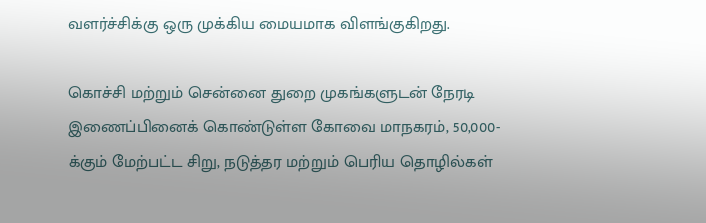வளர்ச்சிக்கு ஒரு முக்கிய மையமாக விளங்குகிறது.

கொச்சி மற்றும் சென்னை துறை முகங்களுடன் நேரடி இணைப்பினைக் கொண்டுள்ள கோவை மாநகரம், 50,000-க்கும் மேற்பட்ட சிறு, நடுத்தர மற்றும் பெரிய தொழில்கள்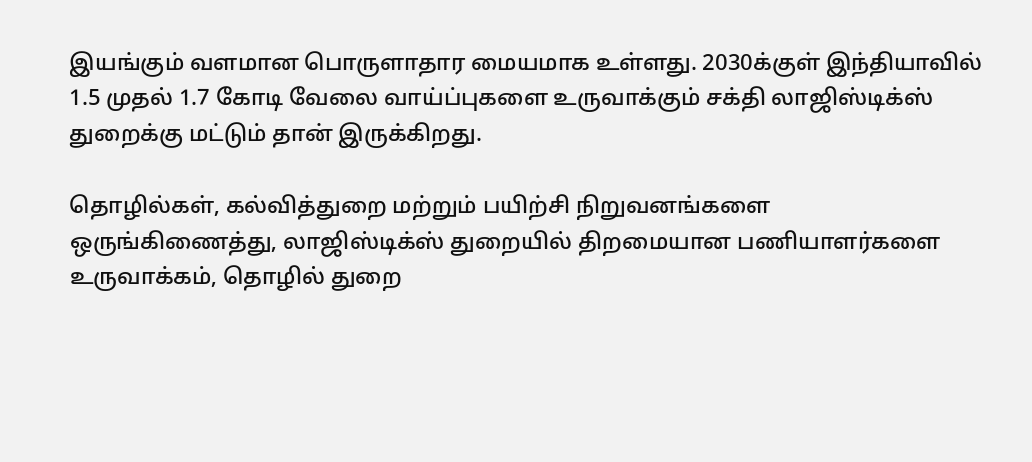இயங்கும் வளமான பொருளாதார மையமாக உள்ளது. 2030க்குள் இந்தியாவில் 1.5 முதல் 1.7 கோடி வேலை வாய்ப்புகளை உருவாக்கும் சக்தி லாஜிஸ்டிக்ஸ் துறைக்கு மட்டும் தான் இருக்கிறது.

தொழில்கள், கல்வித்துறை மற்றும் பயிற்சி நிறுவனங்களை ஒருங்கிணைத்து, லாஜிஸ்டிக்ஸ் துறையில் திறமையான பணியாளர்களை உருவாக்கம், தொழில் துறை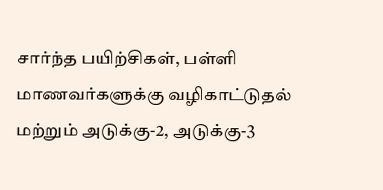சார்ந்த பயிற்சிகள், பள்ளி மாணவர்களுக்கு வழிகாட்டுதல் மற்றும் அடுக்கு-2, அடுக்கு-3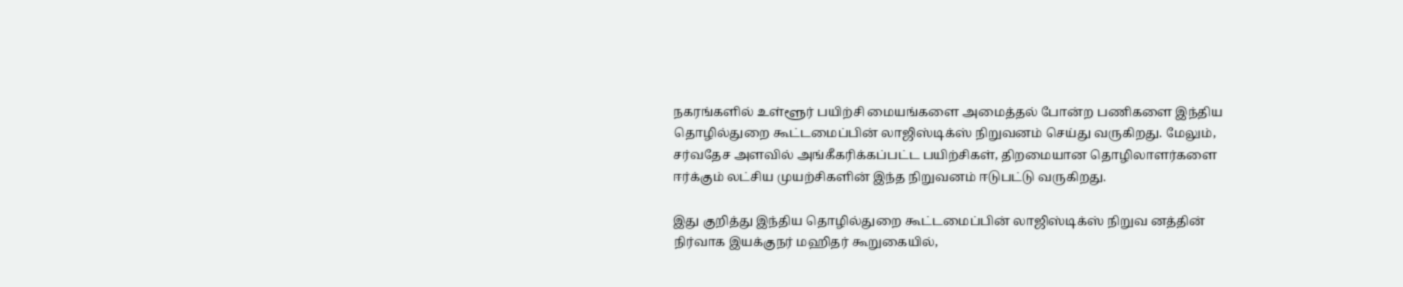நகரங்களில் உள்ளூர் பயிற்சி மையங்களை அமைத்தல் போன்ற பணிகளை இந்திய தொழில்துறை கூட்டமைப்பின் லாஜிஸ்டிக்ஸ் நிறுவனம் செய்து வருகிறது. மேலும், சர்வதேச அளவில் அங்கீகரிக்கப்பட்ட பயிற்சிகள், திறமையான தொழிலாளர்களை ஈர்க்கும் லட்சிய முயற்சிகளின் இந்த நிறுவனம் ஈடுபட்டு வருகிறது.

இது குறித்து இந்திய தொழில்துறை கூட்டமைப்பின் லாஜிஸ்டிக்ஸ் நிறுவ னத்தின் நிர்வாக இயக்குநர் மஹிதர் கூறுகையில்,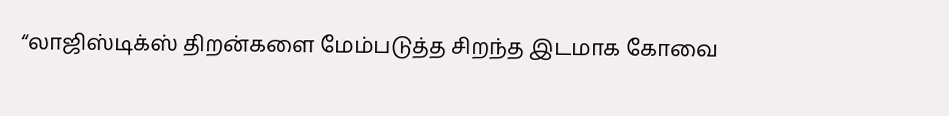“லாஜிஸ்டிக்ஸ் திறன்களை மேம்படுத்த சிறந்த இடமாக கோவை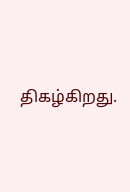திகழ்கிறது.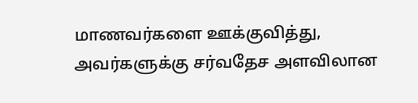மாணவர்களை ஊக்குவித்து, அவர்களுக்கு சர்வதேச அளவிலான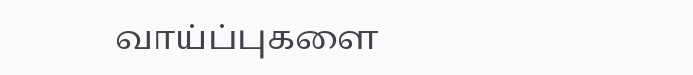வாய்ப்புகளை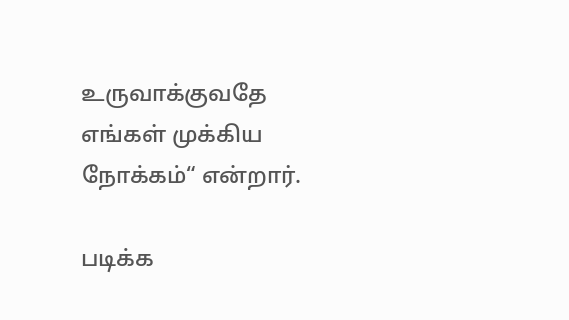உருவாக்குவதே எங்கள் முக்கிய நோக்கம்“ என்றார்.

படிக்க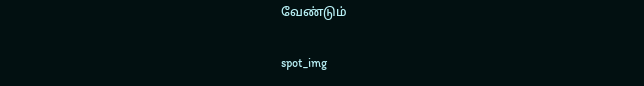வேண்டும்

spot_img